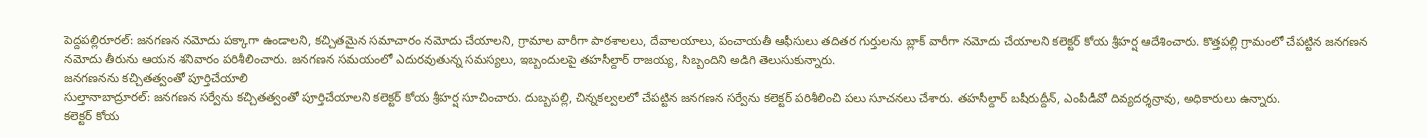పెద్దపల్లిరూరల్: జనగణన నమోదు పక్కాగా ఉండాలని, కచ్చితమైన సమాచారం నమోదు చేయాలని, గ్రామాల వారీగా పాఠశాలలు, దేవాలయాలు, పంచాయతీ ఆఫీసులు తదితర గుర్తులను బ్లాక్ వారీగా నమోదు చేయాలని కలెక్టర్ కోయ శ్రీహర్ష ఆదేశించారు. కొత్తపల్లి గ్రామంలో చేపట్టిన జనగణన నమోదు తీరును ఆయన శనివారం పరిశీలించారు. జనగణన సమయంలో ఎదురవుతున్న సమస్యలు, ఇబ్బందులపై తహసీల్దార్ రాజయ్య, సిబ్బందిని అడిగి తెలుసుకున్నారు.
జనగణనను కచ్చితత్వంతో పూర్తిచేయాలి
సుల్తానాబాద్రూరల్: జనగణన సర్వేను కచ్చితత్వంతో పూర్తిచేయాలని కలెక్టర్ కోయ శ్రీహర్ష సూచించారు. దుబ్బపల్లి, చిన్నకల్వలలో చేపట్టిన జనగణన సర్వేను కలెక్టర్ పరిశీలించి పలు సూచనలు చేశారు. తహసీల్దార్ బషీరుద్దీన్, ఎంపీడీవో దివ్యదర్శన్రావు, అధికారులు ఉన్నారు.
కలెక్టర్ కోయ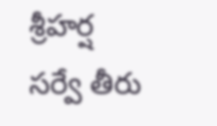శ్రీహర్ష
సర్వే తీరు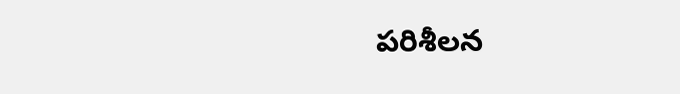పరిశీలన